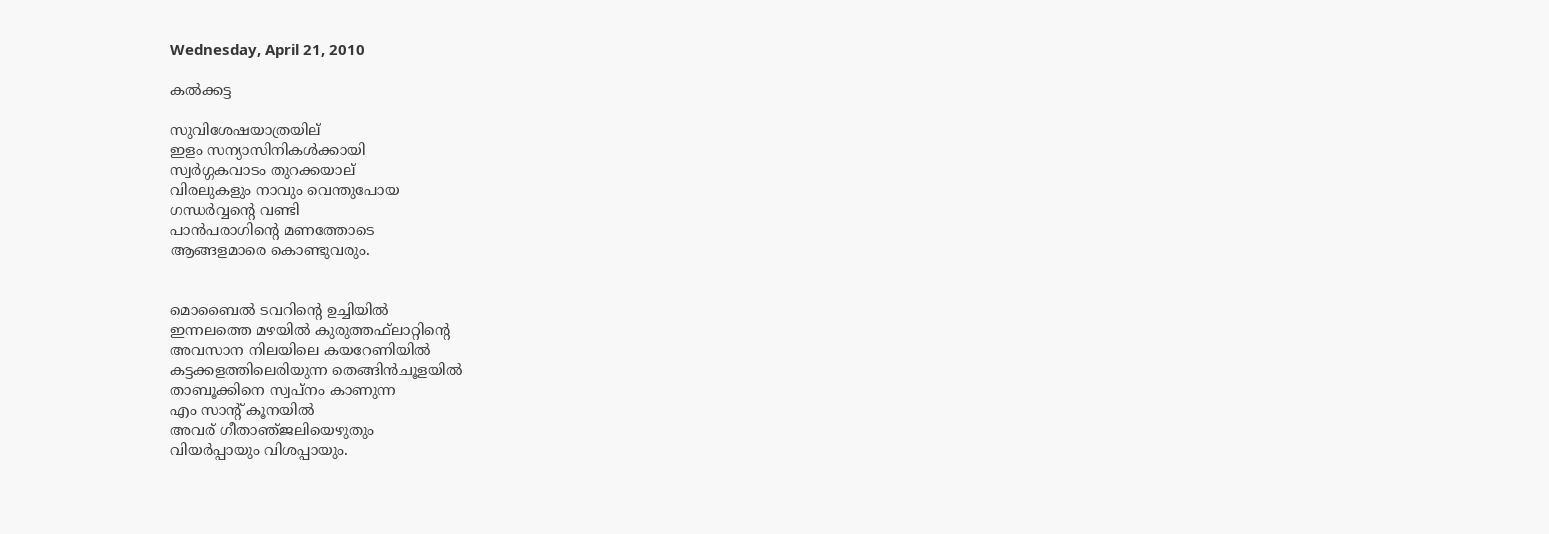Wednesday, April 21, 2010

കല്‍ക്കട്ട

സുവിശേഷയാത്രയില്
ഇളം സന്യാസിനികള്‍ക്കായി
സ്വര്‍ഗ്ഗകവാടം തുറക്കയാല്
വിരലുകളും നാവും വെന്തുപോയ
ഗന്ധര്‍വ്വന്റെ വണ്ടി
പാന്‍പരാഗിന്റെ മണത്തോടെ
ആങ്ങളമാരെ കൊണ്ടുവരും.


മൊബൈല്‍ ടവറിന്റെ ഉച്ചിയില്‍
ഇന്നലത്തെ മഴയില്‍ കുരുത്തഫ്‌ലാറ്റിന്റെ
അവസാന നിലയിലെ കയറേണിയില്‍
കട്ടക്കളത്തിലെരിയുന്ന തെങ്ങിന്‍ചൂളയില്‍
താബൂക്കിനെ സ്വപ്‌നം കാണുന്ന
എം സാന്റ്‌ കൂനയില്‍
അവര് ‍ഗീതാഞ്‌ജലിയെഴുതും
വിയര്‍പ്പായും വിശപ്പായും.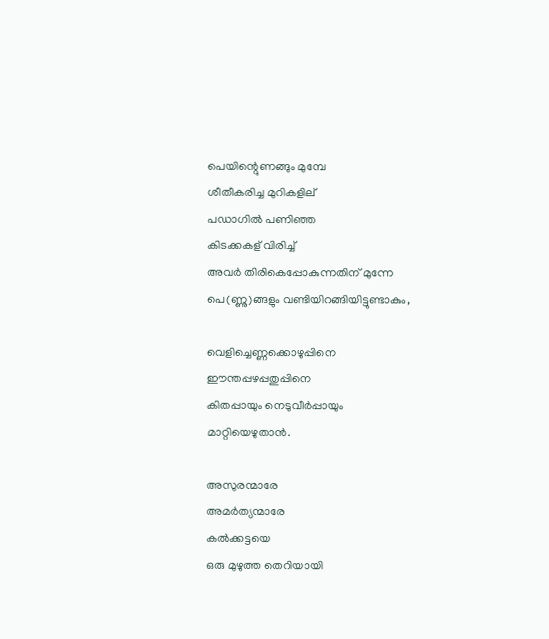പെയിന്റെുണങ്ങും മുമ്പേ
ശീതീകരിച്ച മുറികളില്
പഡാഗില്‍ പണിഞ്ഞ
കിടക്കകള് ‍വിരിച്ച്‌
അവര്‍ തിരികെപ്പോകുന്നതിന്‌ മുന്നേ
പെ(ണ്ണു)ങ്ങളും വണ്ടിയിറങ്ങിയിട്ടുണ്ടാകും,

വെളിച്ചെണ്ണക്കൊഴുപ്പിനെ
ഈന്തപ്പഴപ്പതുപ്പിനെ
കിതപ്പായും നെടുവീര്‍പ്പായും
മാറ്റിയെഴുതാന്‍.

അസുരന്മാരേ
അമര്‍ത്യന്മാരേ
കല്‍ക്കട്ടയെ
ഒരു മുഴുത്ത തെറിയായി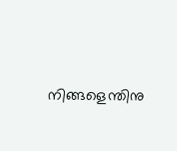നിങ്ങളെന്തിനു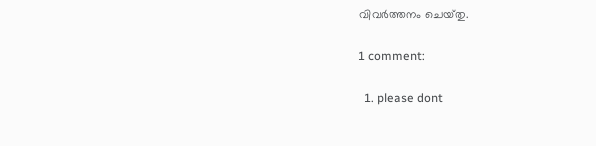വിവര്‍ത്തനം ചെയ്‌തു.

1 comment:

  1. please dont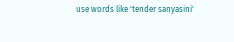use words like 'tender sanyasini'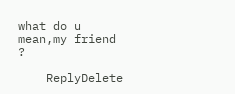what do u mean,my friend ?

    ReplyDelete